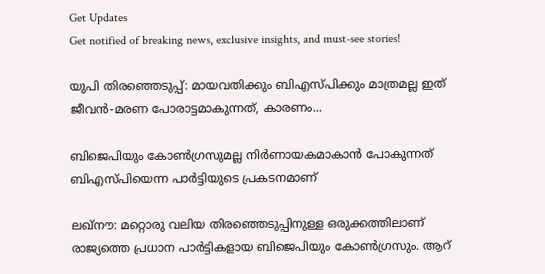Get Updates
Get notified of breaking news, exclusive insights, and must-see stories!

യുപി തിരഞ്ഞെടുപ്പ്: മായവതിക്കും ബിഎസ്‌പിക്കും മാത്രമല്ല ഇത് ജീവൻ-മരണ പോരാട്ടമാകുന്നത്, കാരണം...

ബിജെപിയും കോൺഗ്രസുമല്ല നിർണായകമാകാൻ പോകുന്നത് ബിഎസ്പിയെന്ന പാർട്ടിയുടെ പ്രകടനമാണ്

ലഖ്നൗ: മറ്റൊരു വലിയ തിരഞ്ഞെടുപ്പിനുള്ള ഒരുക്കത്തിലാണ് രാജ്യത്തെ പ്രധാന പാർട്ടികളായ ബിജെപിയും കോൺഗ്രസും. ആറ്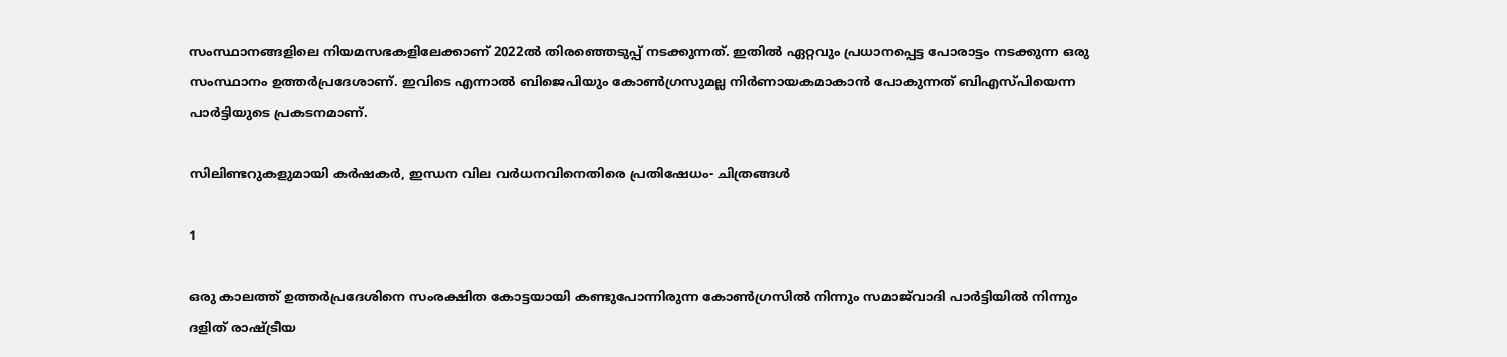സംസ്ഥാനങ്ങളിലെ നിയമസഭകളിലേക്കാണ് 2022ൽ തിരഞ്ഞെടുപ്പ് നടക്കുന്നത്. ഇതിൽ ഏറ്റവും പ്രധാനപ്പെട്ട പോരാട്ടം നടക്കുന്ന ഒരു സംസ്ഥാനം ഉത്തർപ്രദേശാണ്. ഇവിടെ എന്നാൽ ബിജെപിയും കോൺഗ്രസുമല്ല നിർണായകമാകാൻ പോകുന്നത് ബിഎസ്പിയെന്ന പാർട്ടിയുടെ പ്രകടനമാണ്.

സിലിണ്ടറുകളുമായി കർഷകർ, ഇന്ധന വില വർധനവിനെതിരെ പ്രതിഷേധം- ചിത്രങ്ങൾ

1

ഒരു കാലത്ത് ഉത്തർപ്രദേശിനെ സംരക്ഷിത കോട്ടയായി കണ്ടുപോന്നിരുന്ന കോൺഗ്രസിൽ നിന്നും സമാജ്‌വാദി പാർട്ടിയിൽ നിന്നും
ദളിത് രാഷ്ട്രീയ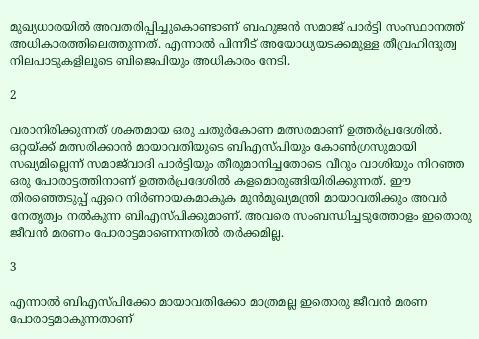മുഖ്യധാരയിൽ അവതരിപ്പിച്ചുകൊണ്ടാണ് ബഹുജൻ സമാജ് പാർട്ടി സംസ്ഥാനത്ത് അധികാരത്തിലെത്തുന്നത്. എന്നാൽ പിന്നീട് അയോധ്യയടക്കമുള്ള തീവ്രഹിന്ദുത്വ നിലപാടുകളിലൂടെ ബിജെപിയും അധികാരം നേടി.

2

വരാനിരിക്കുന്നത് ശക്തമായ ഒരു ചതുർകോണ മത്സരമാണ് ഉത്തർപ്രദേശിൽ. ഒറ്റയ്ക്ക് മത്സരിക്കാൻ മായാവതിയുടെ ബിഎസ്‌പിയും കോൺഗ്രസുമായി സഖ്യമില്ലെന്ന് സമാജ്‌വാദി പാർട്ടിയും തീരുമാനിച്ചതോടെ വീറും വാശിയും നിറഞ്ഞ ഒരു പോരാട്ടത്തിനാണ് ഉത്തർപ്രദേശിൽ കളമൊരുങ്ങിയിരിക്കുന്നത്. ഈ തിരഞ്ഞെടുപ്പ് ഏറെ നിർണായകമാകുക മുൻമുഖ്യമന്ത്രി മായാവതിക്കും അവർ നേതൃത്വം നൽകുന്ന ബിഎസ്പിക്കുമാണ്. അവരെ സംബന്ധിച്ചടുത്തോളം ഇതൊരു ജീവൻ മരണം പോരാട്ടമാണെന്നതിൽ തർക്കമില്ല.

3

എന്നാൽ ബിഎസ്‌പിക്കോ മായാവതിക്കോ മാത്രമല്ല ഇതൊരു ജീവൻ മരണ പോരാട്ടമാകുന്നതാണ്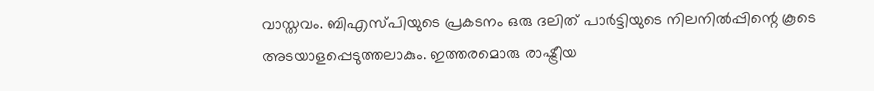വാസ്തവം. ബിഎസ്‌പിയുടെ പ്രകടനം ഒരു ദലിത് പാർട്ടിയുടെ നിലനിൽപ്പിന്റെ കൂടെ അടയാളപ്പെടുത്തലാകും. ഇത്തരമൊരു രാഷ്ട്രീയ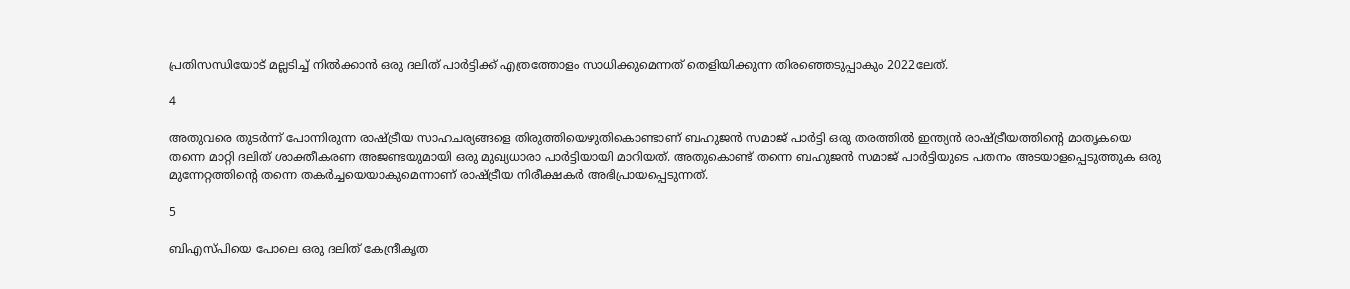പ്രതിസന്ധിയോട് മല്ലടിച്ച് നിൽക്കാൻ ഒരു ദലിത് പാർട്ടിക്ക് എത്രത്തോളം സാധിക്കുമെന്നത് തെളിയിക്കുന്ന തിരഞ്ഞെടുപ്പാകും 2022ലേത്.

4

അതുവരെ തുടർന്ന് പോന്നിരുന്ന രാഷ്ട്രീയ സാഹചര്യങ്ങളെ തിരുത്തിയെഴുതികൊണ്ടാണ് ബഹുജൻ സമാജ് പാർട്ടി ഒരു തരത്തിൽ ഇന്ത്യൻ രാഷ്ട്രീയത്തിന്റെ മാതൃകയെ തന്നെ മാറ്റി ദലിത് ശാക്തീകരണ അജണ്ടയുമായി ഒരു മുഖ്യധാരാ പാർട്ടിയായി മാറിയത്. അതുകൊണ്ട് തന്നെ ബഹുജൻ സമാജ് പാർട്ടിയുടെ പതനം അടയാളപ്പെടുത്തുക ഒരു മുന്നേറ്റത്തിന്റെ തന്നെ തകർച്ചയെയാകുമെന്നാണ് രാഷ്ട്രീയ നിരീക്ഷകർ അഭിപ്രായപ്പെടുന്നത്.

5

ബിഎസ്‌പിയെ പോലെ ഒരു ദലിത് കേന്ദ്രീകൃത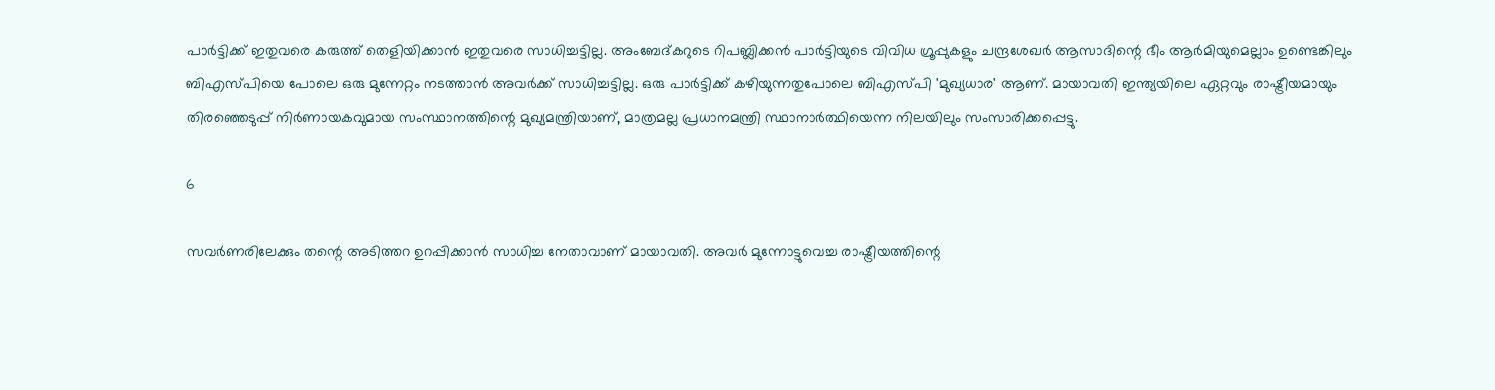പാർട്ടിക്ക് ഇതുവരെ കരുത്ത് തെളിയിക്കാൻ ഇതുവരെ സാധിച്ചട്ടില്ല. അംബേദ്കറുടെ റിപബ്ലിക്കൻ പാർട്ടിയുടെ വിവിധ ഗ്രൂപ്പുകളും ചന്ദ്രശേഖർ ആസാദിന്റെ ഭീം ആർമിയുമെല്ലാം ഉണ്ടെങ്കിലും ബിഎസ്‌പിയെ പോലെ ഒരു മുന്നേറ്റം നടത്താൻ അവർക്ക് സാധിച്ചട്ടില്ല. ഒരു പാർട്ടിക്ക് കഴിയുന്നതുപോലെ ബി‌എസ്‌പി 'മുഖ്യധാര' ആണ്. മായാവതി ഇന്ത്യയിലെ ഏറ്റവും രാഷ്ട്രീയമായും തിരഞ്ഞെടുപ്പ് നിർണായകവുമായ സംസ്ഥാനത്തിന്റെ മുഖ്യമന്ത്രിയാണ്, മാത്രമല്ല പ്രധാനമന്ത്രി സ്ഥാനാർത്ഥിയെന്ന നിലയിലും സംസാരിക്കപ്പെട്ടു.

6

സവർണരിലേക്കും തന്റെ അടിത്തറ ഉറപ്പിക്കാൻ സാധിച്ച നേതാവാണ് മായാവതി. അവർ മുന്നോട്ടുവെച്ച രാഷ്ട്രീയത്തിന്റെ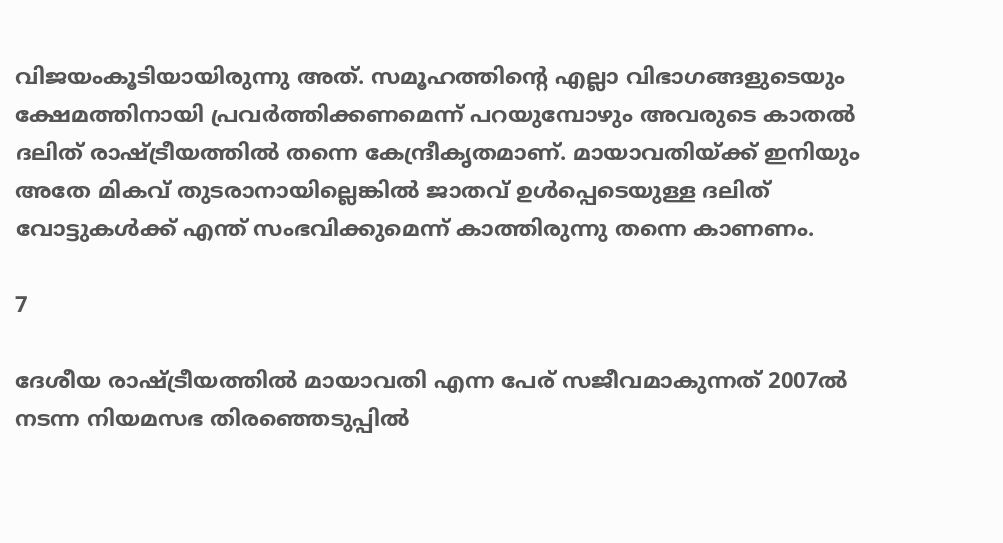വിജയംകൂടിയായിരുന്നു അത്. സമൂഹത്തിന്റെ എല്ലാ വിഭാഗങ്ങളുടെയും ക്ഷേമത്തിനായി പ്രവർത്തിക്കണമെന്ന് പറയുമ്പോഴും അവരുടെ കാതൽ ദലിത് രാഷ്ട്രീയത്തിൽ തന്നെ കേന്ദ്രീകൃതമാണ്. മായാവതിയ്ക്ക് ഇനിയും അതേ മികവ് തുടരാനായില്ലെങ്കിൽ ജാതവ് ഉൾപ്പെടെയുള്ള ദലിത് വോട്ടുകൾക്ക് എന്ത് സംഭവിക്കുമെന്ന് കാത്തിരുന്നു തന്നെ കാണണം.

7

ദേശീയ രാഷ്ട്രീയത്തിൽ മായാവതി എന്ന പേര് സജീവമാകുന്നത് 2007ൽ നടന്ന നിയമസഭ തിരഞ്ഞെടുപ്പിൽ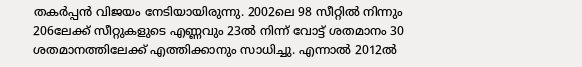തകർപ്പൻ വിജയം നേടിയായിരുന്നു. 2002ലെ 98 സീറ്റിൽ നിന്നും 206ലേക്ക് സീറ്റുകളുടെ എണ്ണവും 23ൽ നിന്ന് വോട്ട് ശതമാനം 30 ശതമാനത്തിലേക്ക് എത്തിക്കാനും സാധിച്ചു. എന്നാൽ 2012ൽ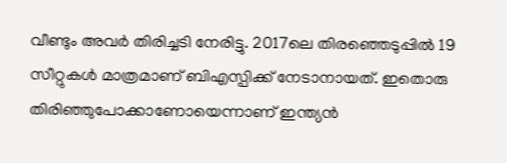വീണ്ടും അവർ തിരിച്ചടി നേരിട്ടു. 2017ലെ തിരഞ്ഞെടുപ്പിൽ 19 സീറ്റുകൾ മാത്രമാണ് ബിഎസ്പിക്ക് നേടാനായത്. ഇതൊരു തിരിഞ്ഞുപോക്കാണോയെന്നാണ് ഇന്ത്യൻ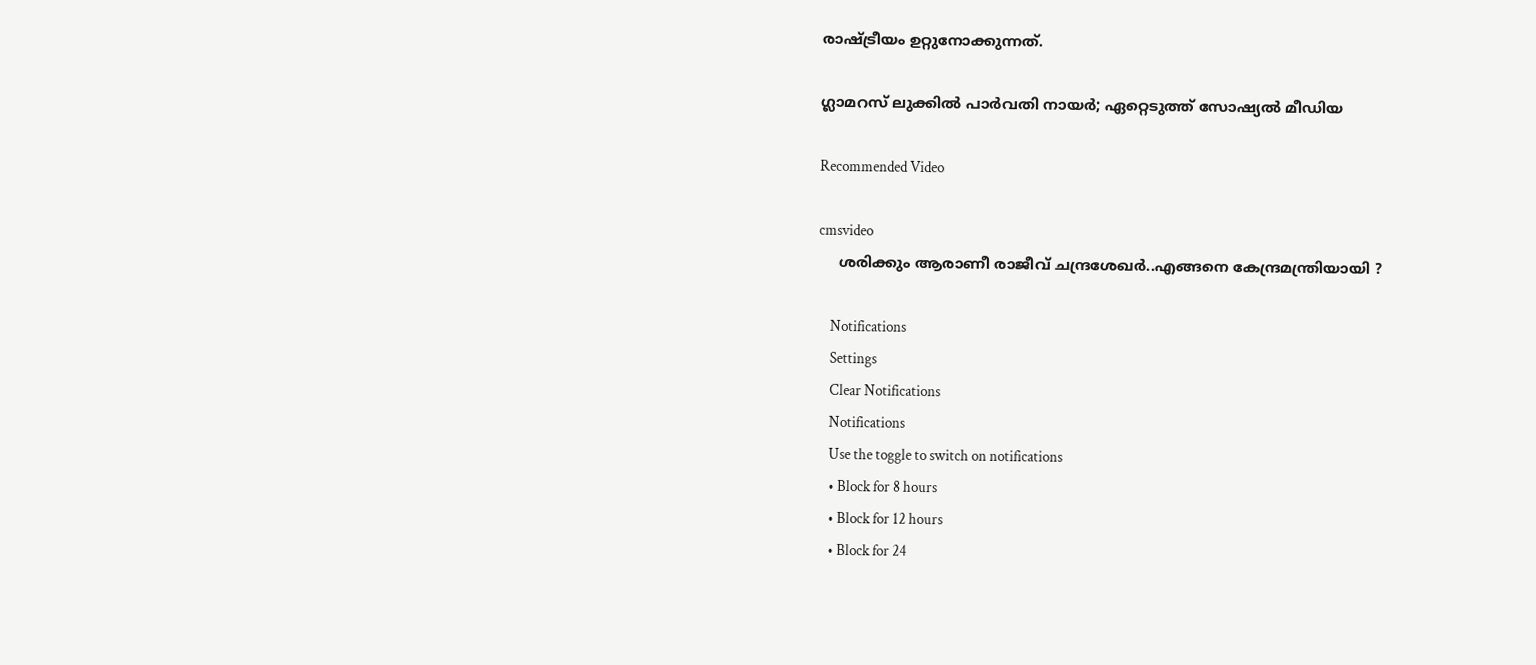രാഷ്ട്രീയം ഉറ്റുനോക്കുന്നത്.

ഗ്ലാമറസ് ലുക്കിൽ പാർവതി നായർ; ഏറ്റെടുത്ത് സോഷ്യൽ മീഡിയ

Recommended Video

cmsvideo
    ശരിക്കും ആരാണീ രാജീവ് ചന്ദ്രശേഖർ..എങ്ങനെ കേന്ദ്രമന്ത്രിയായി ?

    Notifications
    Settings
    Clear Notifications
    Notifications
    Use the toggle to switch on notifications
    • Block for 8 hours
    • Block for 12 hours
    • Block for 24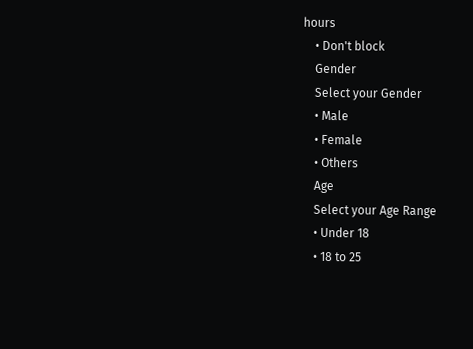hours
    • Don't block
    Gender
    Select your Gender
    • Male
    • Female
    • Others
    Age
    Select your Age Range
    • Under 18
    • 18 to 25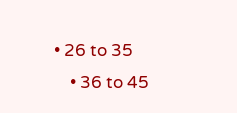• 26 to 35
    • 36 to 45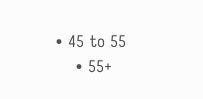• 45 to 55
    • 55+